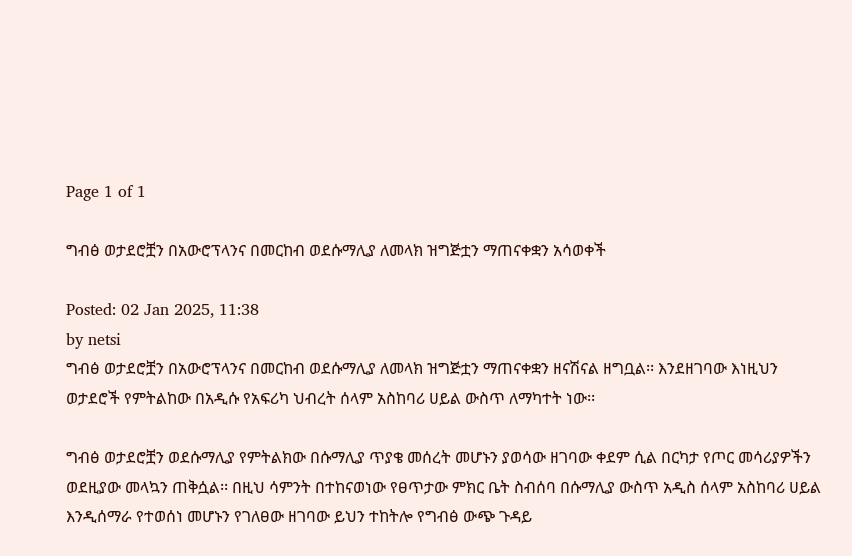Page 1 of 1

ግብፅ ወታደሮቿን በአውሮፕላንና በመርከብ ወደሱማሊያ ለመላክ ዝግጅቷን ማጠናቀቋን አሳወቀች

Posted: 02 Jan 2025, 11:38
by netsi
ግብፅ ወታደሮቿን በአውሮፕላንና በመርከብ ወደሱማሊያ ለመላክ ዝግጅቷን ማጠናቀቋን ዘናሽናል ዘግቧል፡፡ እንደዘገባው እነዚህን ወታደሮች የምትልከው በአዲሱ የአፍሪካ ህብረት ሰላም አስከባሪ ሀይል ውስጥ ለማካተት ነው፡፡

ግብፅ ወታደሮቿን ወደሱማሊያ የምትልክው በሱማሊያ ጥያቄ መሰረት መሆኑን ያወሳው ዘገባው ቀደም ሲል በርካታ የጦር መሳሪያዎችን ወደዚያው መላኳን ጠቅሷል፡፡ በዚህ ሳምንት በተከናወነው የፀጥታው ምክር ቤት ስብሰባ በሱማሊያ ውስጥ አዲስ ሰላም አስከባሪ ሀይል እንዲሰማራ የተወሰነ መሆኑን የገለፀው ዘገባው ይህን ተከትሎ የግብፅ ውጭ ጉዳይ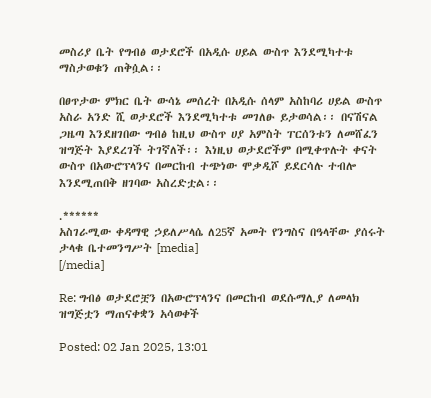መስሪያ ቤት የግብፅ ወታደሮች በአዲሱ ሀይል ውስጥ እንደሚካተቱ ማስታወቁን ጠቅሷል፡፡

በፀጥታው ምክር ቤት ውሳኔ መሰረት በአዲሱ ሰላም አስከባሪ ሀይል ውስጥ አስራ አንድ ሺ ወታደሮች እንደሚካተቱ መገለፁ ይታወሳል፡፡ በናሽናል ጋዜጣ እንደዘገበው ግብፅ ከዚህ ውስጥ ሀያ አምስት ፐርሰንቱን ለመሸፈን ዝግጅት እያደረገች ትገኛለች፡፡ እነዚህ ወታደሮችም በሚቀጥሉት ቀናት ውስጥ በአውሮፕላንና በመርከብ ተጭነው ሞቃዲሾ ይደርሳሉ ተብሎ እንደሚጠበቅ ዘገባው አስረድቷል፡፡

.******
አስገራሚው ቀዳማዊ ኃይለሥላሴ ለ25ኛ አመት የንግስና በዓላቸው ያሰሩት ታላቁ ቤተመንግሥት [media]
[/media]

Re: ግብፅ ወታደሮቿን በአውሮፕላንና በመርከብ ወደሱማሊያ ለመላክ ዝግጅቷን ማጠናቀቋን አሳወቀች

Posted: 02 Jan 2025, 13:01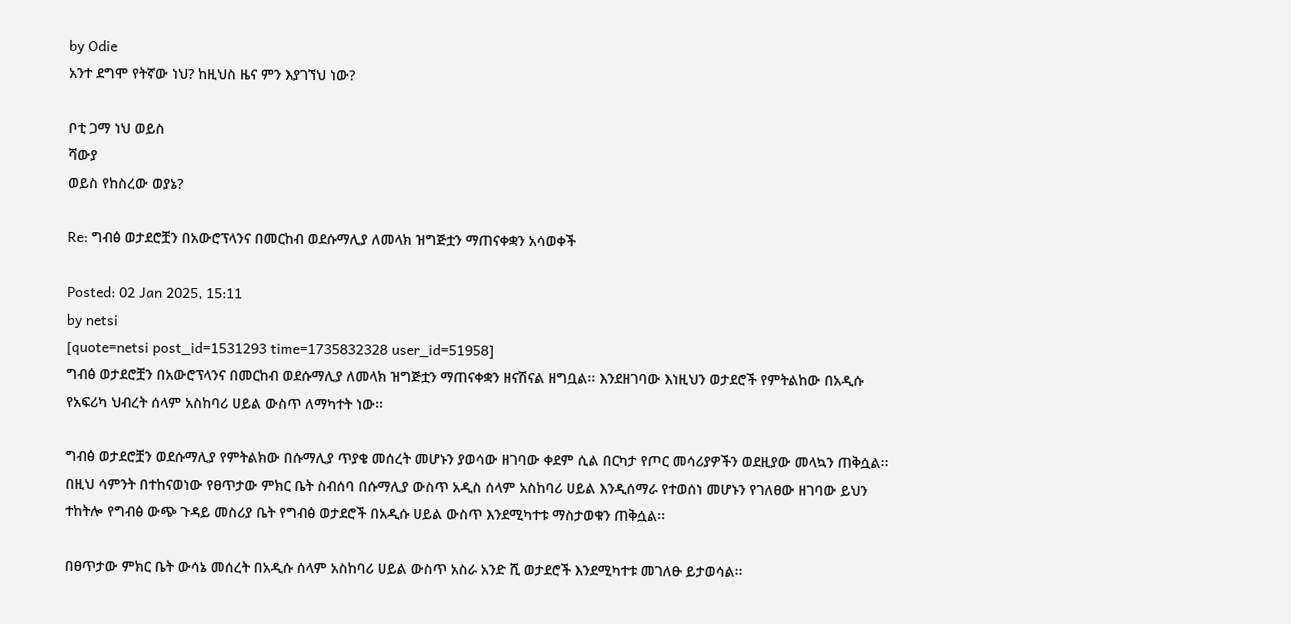by Odie
አንተ ደግሞ የትኛው ነህ? ከዚህስ ዜና ምን እያገኘህ ነው?

ቦቲ ጋማ ነህ ወይስ
ሻውያ
ወይስ የከስረው ወያኔ?

Re: ግብፅ ወታደሮቿን በአውሮፕላንና በመርከብ ወደሱማሊያ ለመላክ ዝግጅቷን ማጠናቀቋን አሳወቀች

Posted: 02 Jan 2025, 15:11
by netsi
[quote=netsi post_id=1531293 time=1735832328 user_id=51958]
ግብፅ ወታደሮቿን በአውሮፕላንና በመርከብ ወደሱማሊያ ለመላክ ዝግጅቷን ማጠናቀቋን ዘናሽናል ዘግቧል፡፡ እንደዘገባው እነዚህን ወታደሮች የምትልከው በአዲሱ የአፍሪካ ህብረት ሰላም አስከባሪ ሀይል ውስጥ ለማካተት ነው፡፡

ግብፅ ወታደሮቿን ወደሱማሊያ የምትልክው በሱማሊያ ጥያቄ መሰረት መሆኑን ያወሳው ዘገባው ቀደም ሲል በርካታ የጦር መሳሪያዎችን ወደዚያው መላኳን ጠቅሷል፡፡ በዚህ ሳምንት በተከናወነው የፀጥታው ምክር ቤት ስብሰባ በሱማሊያ ውስጥ አዲስ ሰላም አስከባሪ ሀይል እንዲሰማራ የተወሰነ መሆኑን የገለፀው ዘገባው ይህን ተከትሎ የግብፅ ውጭ ጉዳይ መስሪያ ቤት የግብፅ ወታደሮች በአዲሱ ሀይል ውስጥ እንደሚካተቱ ማስታወቁን ጠቅሷል፡፡

በፀጥታው ምክር ቤት ውሳኔ መሰረት በአዲሱ ሰላም አስከባሪ ሀይል ውስጥ አስራ አንድ ሺ ወታደሮች እንደሚካተቱ መገለፁ ይታወሳል፡፡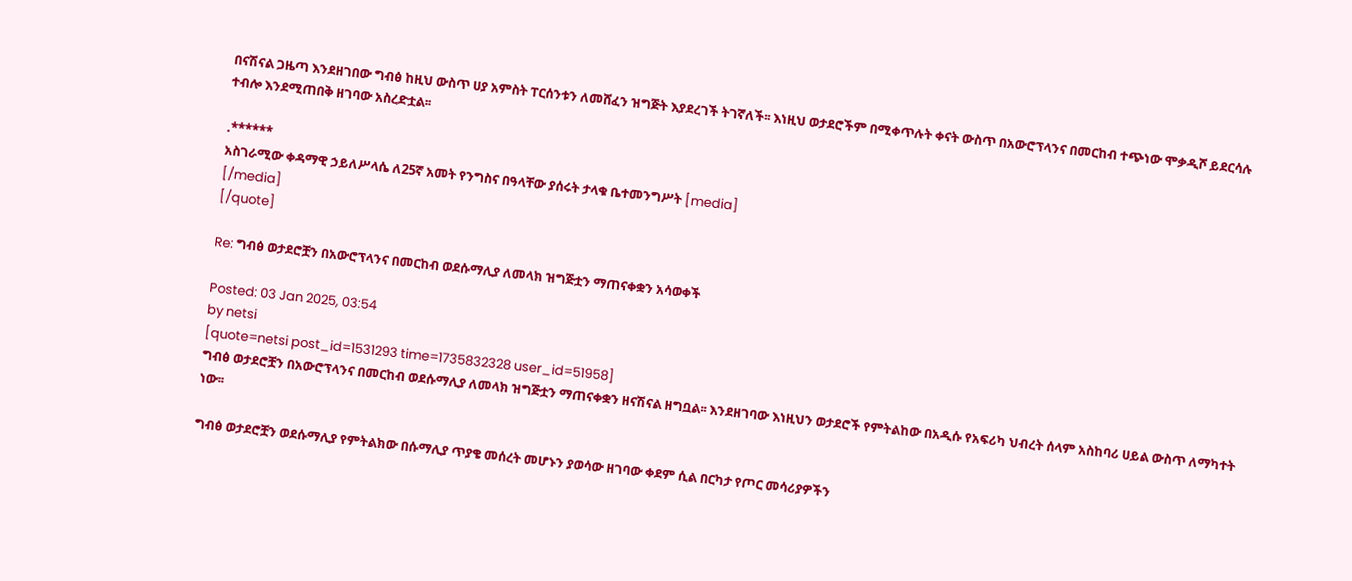በናሽናል ጋዜጣ እንደዘገበው ግብፅ ከዚህ ውስጥ ሀያ አምስት ፐርሰንቱን ለመሸፈን ዝግጅት እያደረገች ትገኛለች፡፡ እነዚህ ወታደሮችም በሚቀጥሉት ቀናት ውስጥ በአውሮፕላንና በመርከብ ተጭነው ሞቃዲሾ ይደርሳሉ ተብሎ እንደሚጠበቅ ዘገባው አስረድቷል፡፡

.******
አስገራሚው ቀዳማዊ ኃይለሥላሴ ለ25ኛ አመት የንግስና በዓላቸው ያሰሩት ታላቁ ቤተመንግሥት [media]
[/media]
[/quote]

Re: ግብፅ ወታደሮቿን በአውሮፕላንና በመርከብ ወደሱማሊያ ለመላክ ዝግጅቷን ማጠናቀቋን አሳወቀች

Posted: 03 Jan 2025, 03:54
by netsi
[quote=netsi post_id=1531293 time=1735832328 user_id=51958]
ግብፅ ወታደሮቿን በአውሮፕላንና በመርከብ ወደሱማሊያ ለመላክ ዝግጅቷን ማጠናቀቋን ዘናሽናል ዘግቧል፡፡ እንደዘገባው እነዚህን ወታደሮች የምትልከው በአዲሱ የአፍሪካ ህብረት ሰላም አስከባሪ ሀይል ውስጥ ለማካተት ነው፡፡

ግብፅ ወታደሮቿን ወደሱማሊያ የምትልክው በሱማሊያ ጥያቄ መሰረት መሆኑን ያወሳው ዘገባው ቀደም ሲል በርካታ የጦር መሳሪያዎችን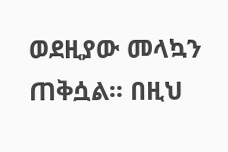ወደዚያው መላኳን ጠቅሷል፡፡ በዚህ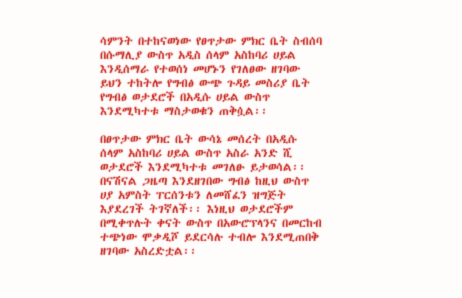ሳምንት በተከናወነው የፀጥታው ምክር ቤት ስብሰባ በሱማሊያ ውስጥ አዲስ ሰላም አስከባሪ ሀይል እንዲሰማራ የተወሰነ መሆኑን የገለፀው ዘገባው ይህን ተከትሎ የግብፅ ውጭ ጉዳይ መስሪያ ቤት የግብፅ ወታደሮች በአዲሱ ሀይል ውስጥ እንደሚካተቱ ማስታወቁን ጠቅሷል፡፡

በፀጥታው ምክር ቤት ውሳኔ መሰረት በአዲሱ ሰላም አስከባሪ ሀይል ውስጥ አስራ አንድ ሺ ወታደሮች እንደሚካተቱ መገለፁ ይታወሳል፡፡ በናሽናል ጋዜጣ እንደዘገበው ግብፅ ከዚህ ውስጥ ሀያ አምስት ፐርሰንቱን ለመሸፈን ዝግጅት እያደረገች ትገኛለች፡፡ እነዚህ ወታደሮችም በሚቀጥሉት ቀናት ውስጥ በአውሮፕላንና በመርከብ ተጭነው ሞቃዲሾ ይደርሳሉ ተብሎ እንደሚጠበቅ ዘገባው አስረድቷል፡፡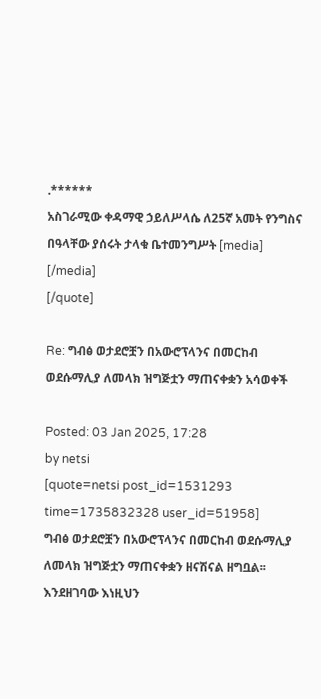.******
አስገራሚው ቀዳማዊ ኃይለሥላሴ ለ25ኛ አመት የንግስና በዓላቸው ያሰሩት ታላቁ ቤተመንግሥት [media]
[/media]
[/quote]

Re: ግብፅ ወታደሮቿን በአውሮፕላንና በመርከብ ወደሱማሊያ ለመላክ ዝግጅቷን ማጠናቀቋን አሳወቀች

Posted: 03 Jan 2025, 17:28
by netsi
[quote=netsi post_id=1531293 time=1735832328 user_id=51958]
ግብፅ ወታደሮቿን በአውሮፕላንና በመርከብ ወደሱማሊያ ለመላክ ዝግጅቷን ማጠናቀቋን ዘናሽናል ዘግቧል፡፡ እንደዘገባው እነዚህን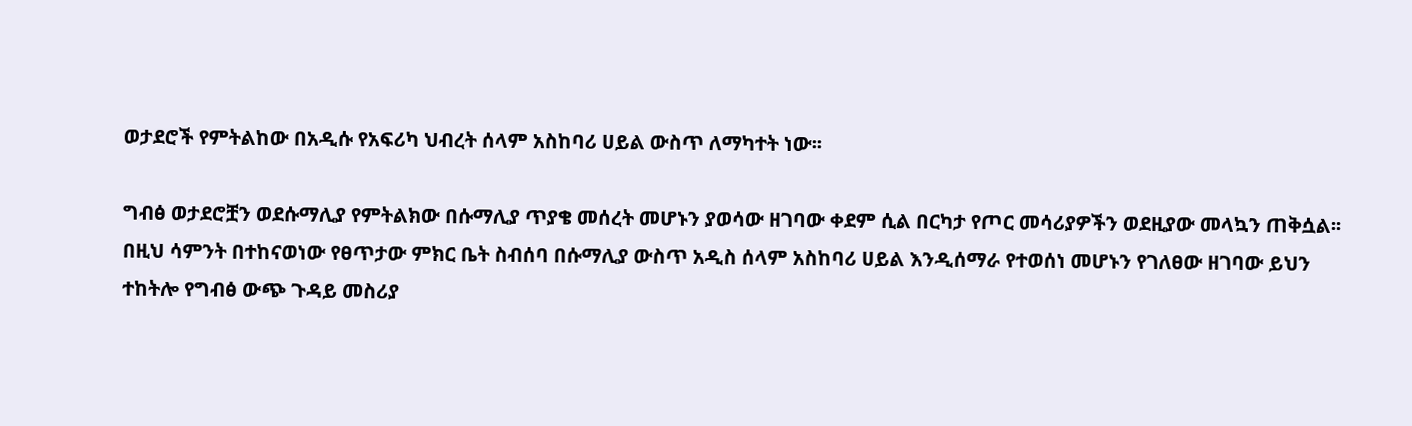ወታደሮች የምትልከው በአዲሱ የአፍሪካ ህብረት ሰላም አስከባሪ ሀይል ውስጥ ለማካተት ነው፡፡

ግብፅ ወታደሮቿን ወደሱማሊያ የምትልክው በሱማሊያ ጥያቄ መሰረት መሆኑን ያወሳው ዘገባው ቀደም ሲል በርካታ የጦር መሳሪያዎችን ወደዚያው መላኳን ጠቅሷል፡፡ በዚህ ሳምንት በተከናወነው የፀጥታው ምክር ቤት ስብሰባ በሱማሊያ ውስጥ አዲስ ሰላም አስከባሪ ሀይል እንዲሰማራ የተወሰነ መሆኑን የገለፀው ዘገባው ይህን ተከትሎ የግብፅ ውጭ ጉዳይ መስሪያ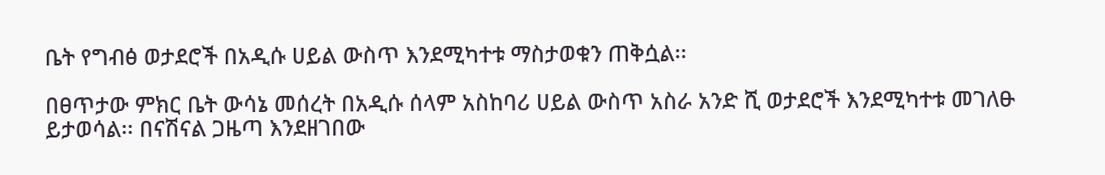ቤት የግብፅ ወታደሮች በአዲሱ ሀይል ውስጥ እንደሚካተቱ ማስታወቁን ጠቅሷል፡፡

በፀጥታው ምክር ቤት ውሳኔ መሰረት በአዲሱ ሰላም አስከባሪ ሀይል ውስጥ አስራ አንድ ሺ ወታደሮች እንደሚካተቱ መገለፁ ይታወሳል፡፡ በናሽናል ጋዜጣ እንደዘገበው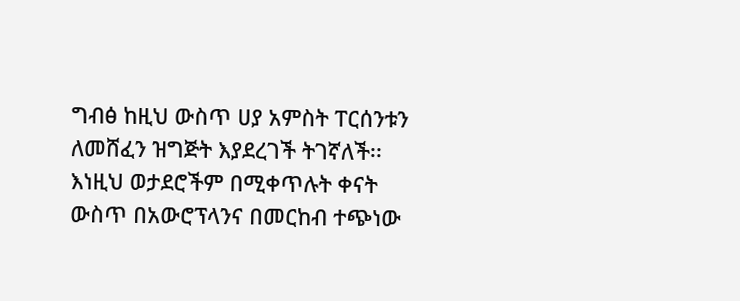ግብፅ ከዚህ ውስጥ ሀያ አምስት ፐርሰንቱን ለመሸፈን ዝግጅት እያደረገች ትገኛለች፡፡ እነዚህ ወታደሮችም በሚቀጥሉት ቀናት ውስጥ በአውሮፕላንና በመርከብ ተጭነው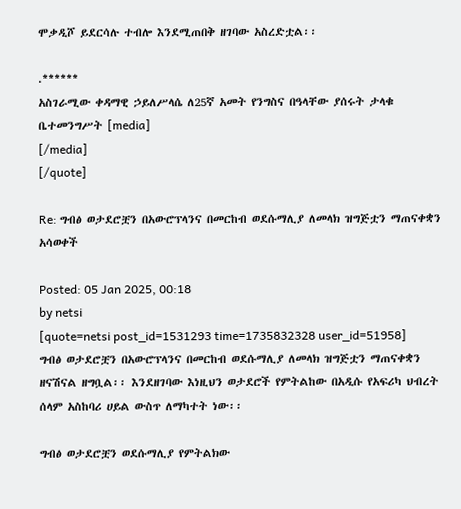ሞቃዲሾ ይደርሳሉ ተብሎ እንደሚጠበቅ ዘገባው አስረድቷል፡፡

.******
አስገራሚው ቀዳማዊ ኃይለሥላሴ ለ25ኛ አመት የንግስና በዓላቸው ያሰሩት ታላቁ ቤተመንግሥት [media]
[/media]
[/quote]

Re: ግብፅ ወታደሮቿን በአውሮፕላንና በመርከብ ወደሱማሊያ ለመላክ ዝግጅቷን ማጠናቀቋን አሳወቀች

Posted: 05 Jan 2025, 00:18
by netsi
[quote=netsi post_id=1531293 time=1735832328 user_id=51958]
ግብፅ ወታደሮቿን በአውሮፕላንና በመርከብ ወደሱማሊያ ለመላክ ዝግጅቷን ማጠናቀቋን ዘናሽናል ዘግቧል፡፡ እንደዘገባው እነዚህን ወታደሮች የምትልከው በአዲሱ የአፍሪካ ህብረት ሰላም አስከባሪ ሀይል ውስጥ ለማካተት ነው፡፡

ግብፅ ወታደሮቿን ወደሱማሊያ የምትልክው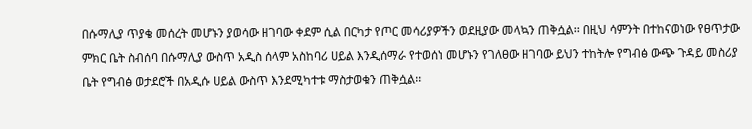በሱማሊያ ጥያቄ መሰረት መሆኑን ያወሳው ዘገባው ቀደም ሲል በርካታ የጦር መሳሪያዎችን ወደዚያው መላኳን ጠቅሷል፡፡ በዚህ ሳምንት በተከናወነው የፀጥታው ምክር ቤት ስብሰባ በሱማሊያ ውስጥ አዲስ ሰላም አስከባሪ ሀይል እንዲሰማራ የተወሰነ መሆኑን የገለፀው ዘገባው ይህን ተከትሎ የግብፅ ውጭ ጉዳይ መስሪያ ቤት የግብፅ ወታደሮች በአዲሱ ሀይል ውስጥ እንደሚካተቱ ማስታወቁን ጠቅሷል፡፡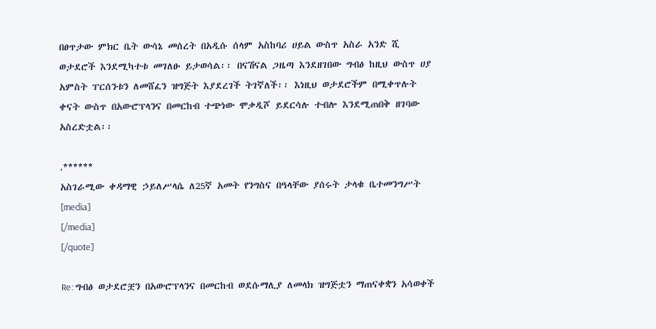በፀጥታው ምክር ቤት ውሳኔ መሰረት በአዲሱ ሰላም አስከባሪ ሀይል ውስጥ አስራ አንድ ሺ ወታደሮች እንደሚካተቱ መገለፁ ይታወሳል፡፡ በናሽናል ጋዜጣ እንደዘገበው ግብፅ ከዚህ ውስጥ ሀያ አምስት ፐርሰንቱን ለመሸፈን ዝግጅት እያደረገች ትገኛለች፡፡ እነዚህ ወታደሮችም በሚቀጥሉት ቀናት ውስጥ በአውሮፕላንና በመርከብ ተጭነው ሞቃዲሾ ይደርሳሉ ተብሎ እንደሚጠበቅ ዘገባው አስረድቷል፡፡

.******
አስገራሚው ቀዳማዊ ኃይለሥላሴ ለ25ኛ አመት የንግስና በዓላቸው ያሰሩት ታላቁ ቤተመንግሥት [media]
[/media]
[/quote]

Re: ግብፅ ወታደሮቿን በአውሮፕላንና በመርከብ ወደሱማሊያ ለመላክ ዝግጅቷን ማጠናቀቋን አሳወቀች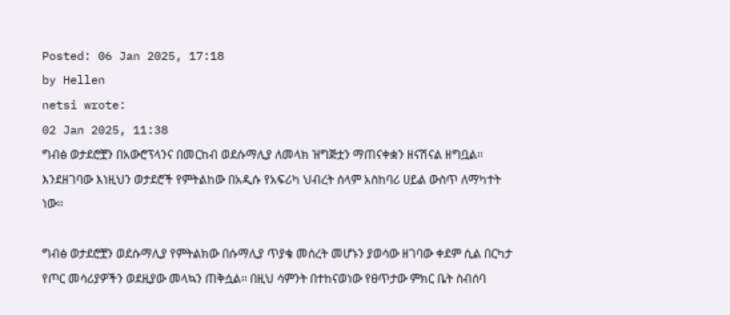Posted: 06 Jan 2025, 17:18
by Hellen
netsi wrote:
02 Jan 2025, 11:38
ግብፅ ወታደሮቿን በአውሮፕላንና በመርከብ ወደሱማሊያ ለመላክ ዝግጅቷን ማጠናቀቋን ዘናሽናል ዘግቧል፡፡ እንደዘገባው እነዚህን ወታደሮች የምትልከው በአዲሱ የአፍሪካ ህብረት ሰላም አስከባሪ ሀይል ውስጥ ለማካተት ነው፡፡

ግብፅ ወታደሮቿን ወደሱማሊያ የምትልክው በሱማሊያ ጥያቄ መሰረት መሆኑን ያወሳው ዘገባው ቀደም ሲል በርካታ የጦር መሳሪያዎችን ወደዚያው መላኳን ጠቅሷል፡፡ በዚህ ሳምንት በተከናወነው የፀጥታው ምክር ቤት ስብሰባ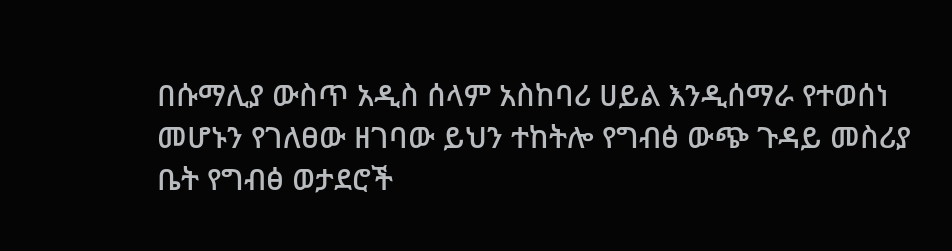በሱማሊያ ውስጥ አዲስ ሰላም አስከባሪ ሀይል እንዲሰማራ የተወሰነ መሆኑን የገለፀው ዘገባው ይህን ተከትሎ የግብፅ ውጭ ጉዳይ መስሪያ ቤት የግብፅ ወታደሮች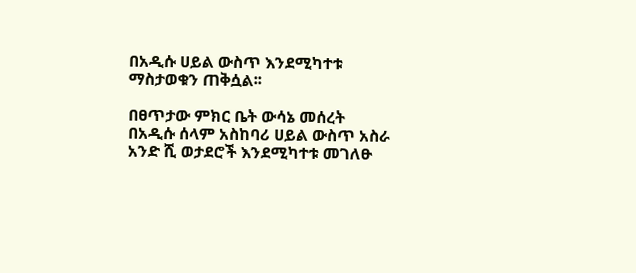በአዲሱ ሀይል ውስጥ እንደሚካተቱ ማስታወቁን ጠቅሷል፡፡

በፀጥታው ምክር ቤት ውሳኔ መሰረት በአዲሱ ሰላም አስከባሪ ሀይል ውስጥ አስራ አንድ ሺ ወታደሮች እንደሚካተቱ መገለፁ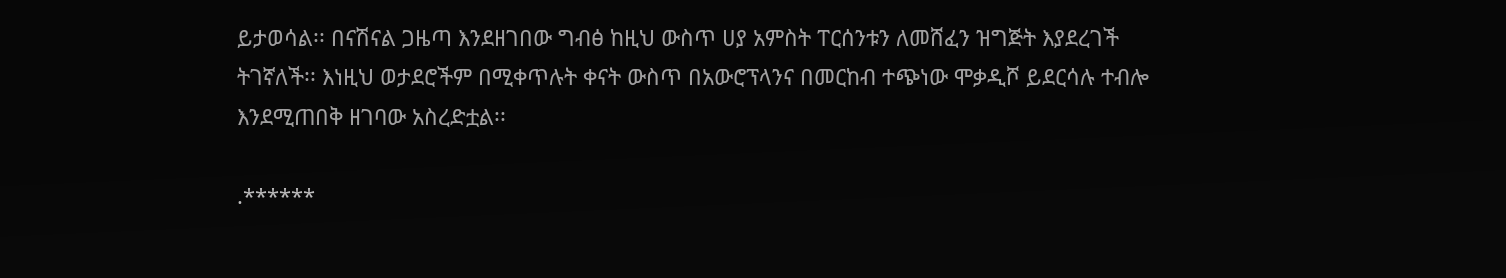ይታወሳል፡፡ በናሽናል ጋዜጣ እንደዘገበው ግብፅ ከዚህ ውስጥ ሀያ አምስት ፐርሰንቱን ለመሸፈን ዝግጅት እያደረገች ትገኛለች፡፡ እነዚህ ወታደሮችም በሚቀጥሉት ቀናት ውስጥ በአውሮፕላንና በመርከብ ተጭነው ሞቃዲሾ ይደርሳሉ ተብሎ እንደሚጠበቅ ዘገባው አስረድቷል፡፡

.******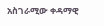አስገራሚው ቀዳማዊ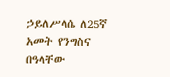ኃይለሥላሴ ለ25ኛ አመት የንግስና በዓላቸው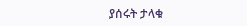ያሰሩት ታላቁ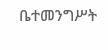ቤተመንግሥት